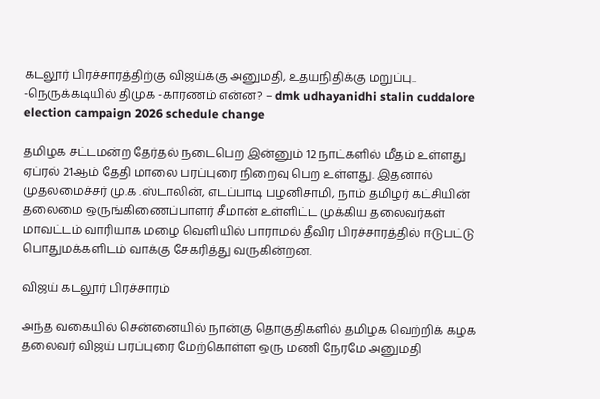கடலூர் பிரச்சாரத்திற்கு விஜய்க்கு அனுமதி, உதயநிதிக்கு மறுப்பு.. -நெருக்கடியில் திமுக -காரணம் என்ன? – dmk udhayanidhi stalin cuddalore election campaign 2026 schedule change

தமிழக சட்டமன்ற தேர்தல் நடைபெற இன்னும் 12 நாட்களில் மீதம் உள்ளது ஏப்ரல் 21ஆம் தேதி மாலை பரப்புரை நிறைவு பெற உள்ளது. இதனால் முதலமைச்சர் மு.க .ஸ்டாலின், எடப்பாடி பழனிசாமி, நாம் தமிழர் கட்சியின் தலைமை ஒருங்கிணைப்பாளர் சீமான் உள்ளிட்ட முக்கிய தலைவர்கள் மாவட்டம் வாரியாக மழை வெளியில் பாராமல் தீவிர பிரச்சாரத்தில் ஈடுபட்டு பொதுமக்களிடம் வாக்கு சேகரித்து வருகின்றன.

விஜய் கடலூர் பிரச்சாரம்

அந்த வகையில் சென்னையில் நான்கு தொகுதிகளில் தமிழக வெற்றிக் கழக தலைவர் விஜய் பரப்புரை மேற்கொள்ள ஒரு மணி நேரமே அனுமதி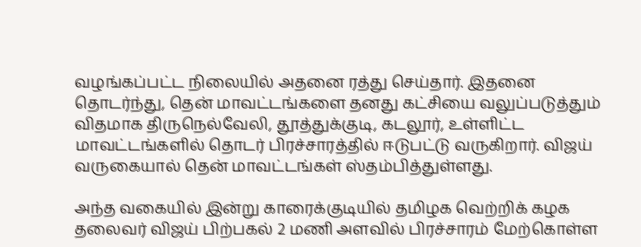வழங்கப்பட்ட நிலையில் அதனை ரத்து செய்தார். இதனை தொடர்ந்து, தென் மாவட்டங்களை தனது கட்சியை வலுப்படுத்தும் விதமாக திருநெல்வேலி, தூத்துக்குடி, கடலூர், உள்ளிட்ட மாவட்டங்களில் தொடர் பிரச்சாரத்தில் ஈடுபட்டு வருகிறார். விஜய் வருகையால் தென் மாவட்டங்கள் ஸ்தம்பித்துள்ளது.

அந்த வகையில் இன்று காரைக்குடியில் தமிழக வெற்றிக் கழக தலைவர் விஜய் பிற்பகல் 2 மணி அளவில் பிரச்சாரம் மேற்கொள்ள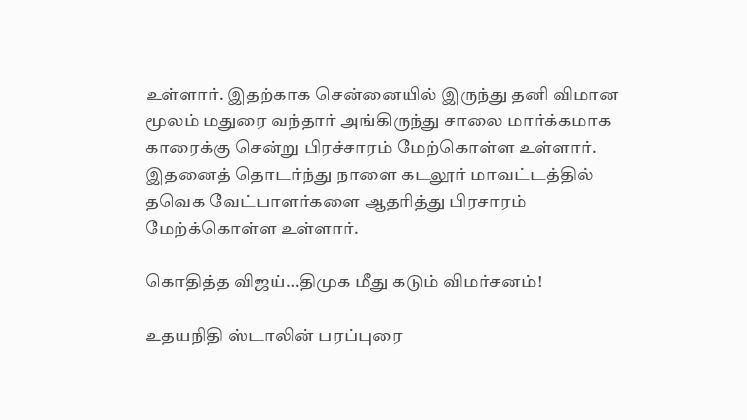உள்ளார். இதற்காக சென்னையில் இருந்து தனி விமான மூலம் மதுரை வந்தார் அங்கிருந்து சாலை மார்க்கமாக காரைக்கு சென்று பிரச்சாரம் மேற்கொள்ள உள்ளார். இதனைத் தொடர்ந்து நாளை கடலூர் மாவட்டத்தில் தவெக வேட்பாளர்களை ஆதரித்து பிரசாரம் மேற்க்கொள்ள உள்ளார்.

கொதித்த விஜய்…திமுக மீது கடும் விமர்சனம்!

உதயநிதி ஸ்டாலின் பரப்புரை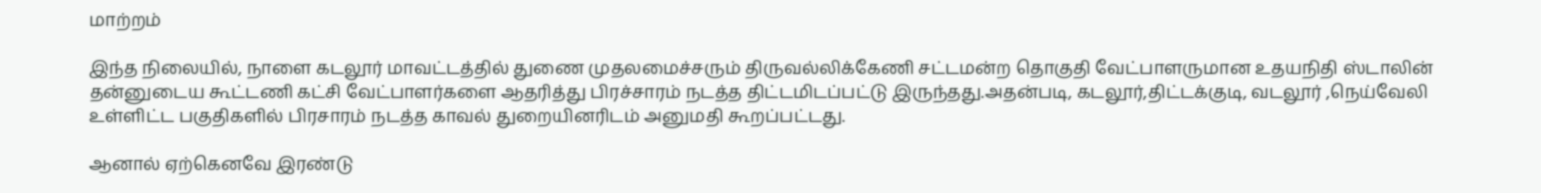மாற்றம்

இந்த நிலையில், நாளை கடலூர் மாவட்டத்தில் துணை முதலமைச்சரும் திருவல்லிக்கேணி சட்டமன்ற தொகுதி வேட்பாளருமான உதயநிதி ஸ்டாலின் தன்னுடைய கூட்டணி கட்சி வேட்பாளர்களை ஆதரித்து பிரச்சாரம் நடத்த திட்டமிடப்பட்டு இருந்தது.அதன்படி, கடலூர்,திட்டக்குடி, வடலூர் ,நெய்வேலி உள்ளிட்ட பகுதிகளில் பிரசாரம் நடத்த காவல் துறையினரிடம் அனுமதி கூறப்பட்டது.

ஆனால் ஏற்கெனவே இரண்டு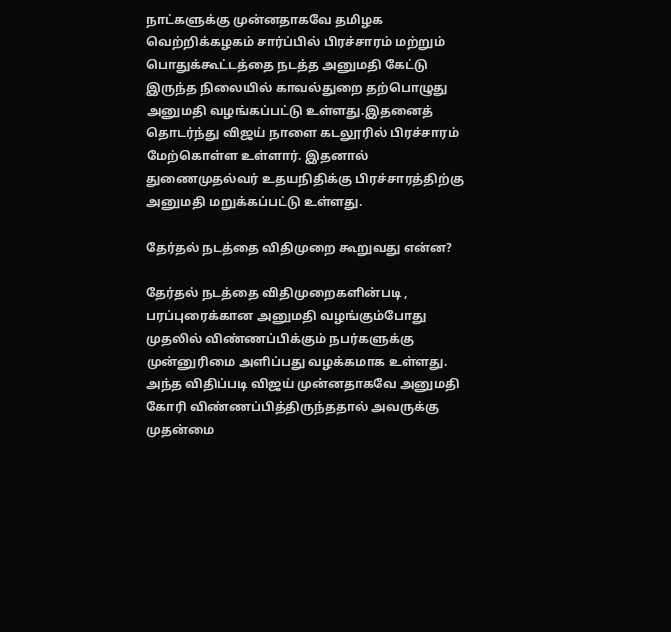நாட்களுக்கு முன்னதாகவே தமிழக வெற்றிக்கழகம் சார்ப்பில் பிரச்சாரம் மற்றும் பொதுக்கூட்டத்தை நடத்த அனுமதி கேட்டு இருந்த நிலையில் காவல்துறை தற்பொழுது அனுமதி வழங்கப்பட்டு உள்ளது.இதனைத் தொடர்ந்து விஜய் நாளை கடலூரில் பிரச்சாரம் மேற்கொள்ள உள்ளார். இதனால் துணைமுதல்வர் உதயநிதிக்கு பிரச்சாரத்திற்கு அனுமதி மறுக்கப்பட்டு உள்ளது.

தேர்தல் நடத்தை விதிமுறை கூறுவது என்ன?

தேர்தல் நடத்தை விதிமுறைகளின்படி , பரப்புரைக்கான அனுமதி வழங்கும்போது முதலில் விண்ணப்பிக்கும் நபர்களுக்கு முன்னுரிமை அளிப்பது வழக்கமாக உள்ளது. அந்த விதிப்படி விஜய் முன்னதாகவே அனுமதி கோரி விண்ணப்பித்திருந்ததால் அவருக்கு முதன்மை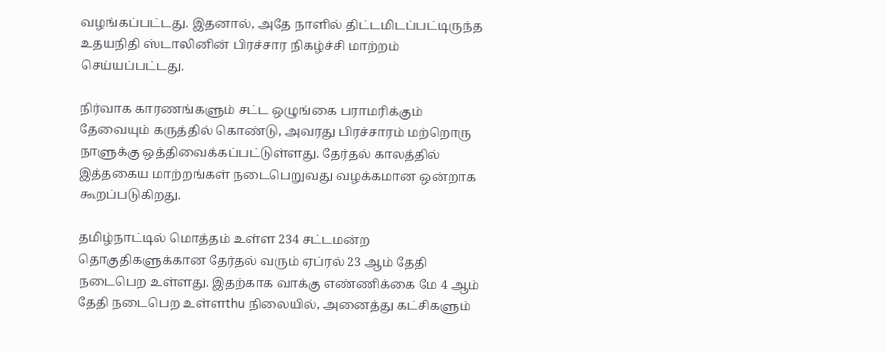வழங்கப்பட்டது. இதனால், அதே நாளில் திட்டமிடப்பட்டிருந்த உதயநிதி ஸ்டாலினின் பிரச்சார நிகழ்ச்சி மாற்றம் செய்யப்பட்டது.

நிர்வாக காரணங்களும் சட்ட ஒழுங்கை பராமரிக்கும் தேவையும் கருத்தில் கொண்டு, அவரது பிரச்சாரம் மற்றொரு நாளுக்கு ஒத்திவைக்கப்பட்டுள்ளது. தேர்தல் காலத்தில் இத்தகைய மாற்றங்கள் நடைபெறுவது வழக்கமான ஒன்றாக கூறப்படுகிறது.

தமிழ்நாட்டில் மொத்தம் உள்ள 234 சட்டமன்ற தொகுதிகளுக்கான தேர்தல் வரும் ஏப்ரல் 23 ஆம் தேதி நடைபெற உள்ளது. இதற்காக வாக்கு எண்ணிக்கை மே 4 ஆம் தேதி நடைபெற உள்ளthu நிலையில், அனைத்து கட்சிகளும்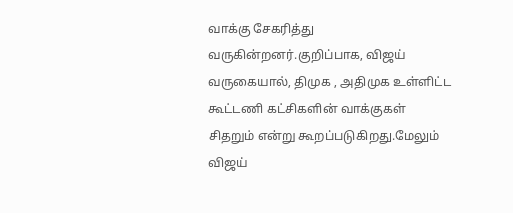வாக்கு சேகரித்து வருகின்றனர்.குறிப்பாக, விஜய் வருகையால், திமுக , அதிமுக உள்ளிட்ட கூட்டணி கட்சிகளின் வாக்குகள் சிதறும் என்று கூறப்படுகிறது.மேலும் விஜய்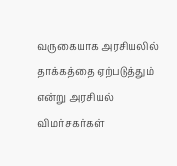வருகையாக அரசியலில் தாக்கத்தை ஏற்படுத்தும் என்று அரசியல் விமர்சகர்கள்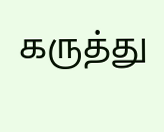கருத்து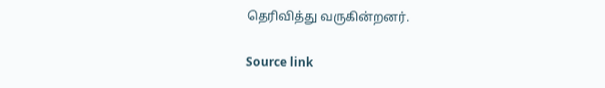தெரிவித்து வருகின்றனர்.

Source link